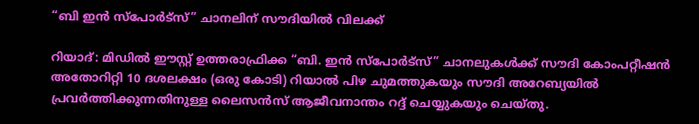“ബി ഇന്‍ സ്‌പോര്‍ട്‌സ്” ചാനലിന് സൗദിയില്‍ വിലക്ക്

റിയാദ്: മിഡില്‍ ഈസ്റ്റ് ഉത്തരാഫ്രിക്ക “ബി. ഇന്‍ സ്‌പോര്‍ട്‌സ്” ചാനലുകള്‍ക്ക് സൗദി കോംപറ്റീഷന്‍ അതോറിറ്റി 10 ദശലക്ഷം (ഒരു കോടി) റിയാല്‍ പിഴ ചുമത്തുകയും സൗദി അറേബ്യയില്‍ പ്രവര്‍ത്തിക്കുന്നതിനുള്ള ലൈസന്‍സ് ആജീവനാന്തം റദ്ദ് ചെയ്യുകയും ചെയ്തു.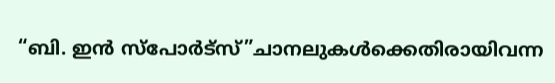“ബി. ഇന്‍ സ്‌പോര്‍ട്‌സ്”ചാനലുകള്‍ക്കെതിരായിവന്ന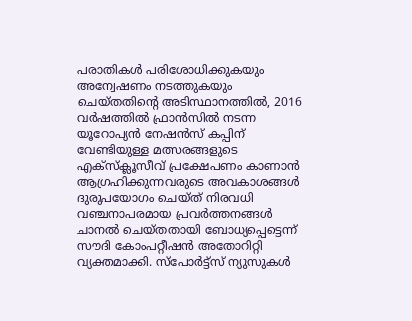പരാതികള്‍ പരിശോധിക്കുകയും അന്വേഷണം നടത്തുകയും ചെയ്തതിന്റെ അടിസ്ഥാനത്തില്‍, 2016 വര്‍ഷത്തില്‍ ഫ്രാന്‍സില്‍ നടന്ന യൂറോപ്യന്‍ നേഷന്‍സ് കപ്പിന് വേണ്ടിയുള്ള മത്സരങ്ങളുടെ എക്‌സ്‌ക്ലൂസീവ് പ്രക്ഷേപണം കാണാന്‍ ആഗ്രഹിക്കുന്നവരുടെ അവകാശങ്ങള്‍ ദുരുപയോഗം ചെയ്ത് നിരവധി വഞ്ചനാപരമായ പ്രവര്‍ത്തനങ്ങള്‍ ചാനല്‍ ചെയ്തതായി ബോധ്യപ്പെട്ടെന്ന് സൗദി കോംപറ്റീഷന്‍ അതോറിറ്റി വ്യക്തമാക്കി. സ്‌പോര്‍ട്ട്‌സ് ന്യുസുകള്‍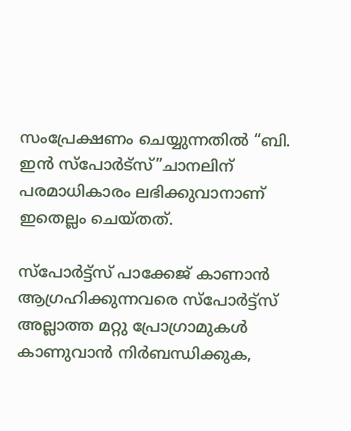സംപ്രേക്ഷണം ചെയ്യുന്നതില്‍ “ബി. ഇന്‍ സ്‌പോര്‍ട്‌സ്”ചാനലിന് പരമാധികാരം ലഭിക്കുവാനാണ് ഇതെല്ലം ചെയ്തത്.

സ്‌പോര്‍ട്ട്‌സ് പാക്കേജ് കാണാന്‍ ആഗ്രഹിക്കുന്നവരെ സ്‌പോര്‍ട്ട്‌സ് അല്ലാത്ത മറ്റു പ്രോഗ്രാമുകള്‍ കാണുവാന്‍ നിര്‍ബന്ധിക്കുക,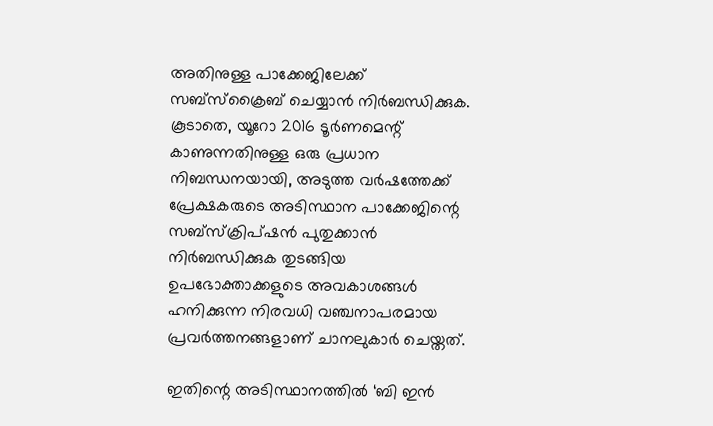അതിനുള്ള പാക്കേജിലേക്ക് സബ്‌സ്‌ക്രൈബ് ചെയ്യാന്‍ നിര്‍ബന്ധിക്കുക. കൂടാതെ, യൂറോ 2016 ടൂര്‍ണമെന്റ് കാണുന്നതിനുള്ള ഒരു പ്രധാന നിബന്ധനയായി, അടുത്ത വര്‍ഷത്തേക്ക് പ്രേക്ഷകരുടെ അടിസ്ഥാന പാക്കേജിന്റെ സബ്‌സ്‌ക്രിപ്ഷന്‍ പുതുക്കാന്‍ നിര്‍ബന്ധിക്കുക തുടങ്ങിയ ഉപഭോക്താക്കളുടെ അവകാശങ്ങള്‍ ഹനിക്കുന്ന നിരവധി വഞ്ചനാപരമായ പ്രവര്‍ത്തനങ്ങളാണ് ചാനലുകാര്‍ ചെയ്തത്.

ഇതിന്റെ അടിസ്ഥാനത്തില്‍ ‘ബി ഇന്‍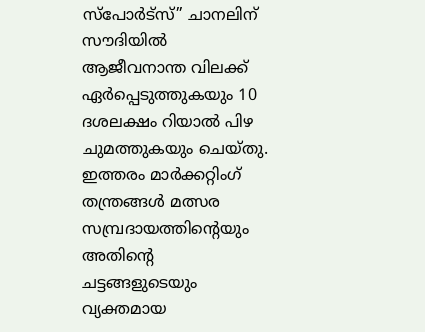സ്‌പോര്‍ട്‌സ്” ചാനലിന് സൗദിയില്‍ ആജീവനാന്ത വിലക്ക് ഏര്‍പ്പെടുത്തുകയും 10 ദശലക്ഷം റിയാല്‍ പിഴ ചുമത്തുകയും ചെയ്തു. ഇത്തരം മാര്‍ക്കറ്റിംഗ് തന്ത്രങ്ങള്‍ മത്സര സമ്പ്രദായത്തിന്റെയും അതിന്റെ ചട്ടങ്ങളുടെയും വ്യക്തമായ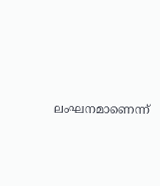ലംഘനമാണെന്ന്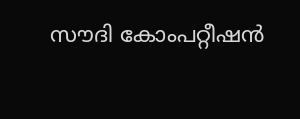സൗദി കോംപറ്റീഷന്‍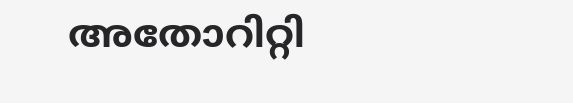അതോറിറ്റി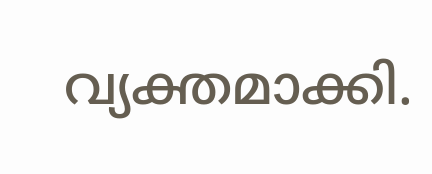വ്യക്തമാക്കി.